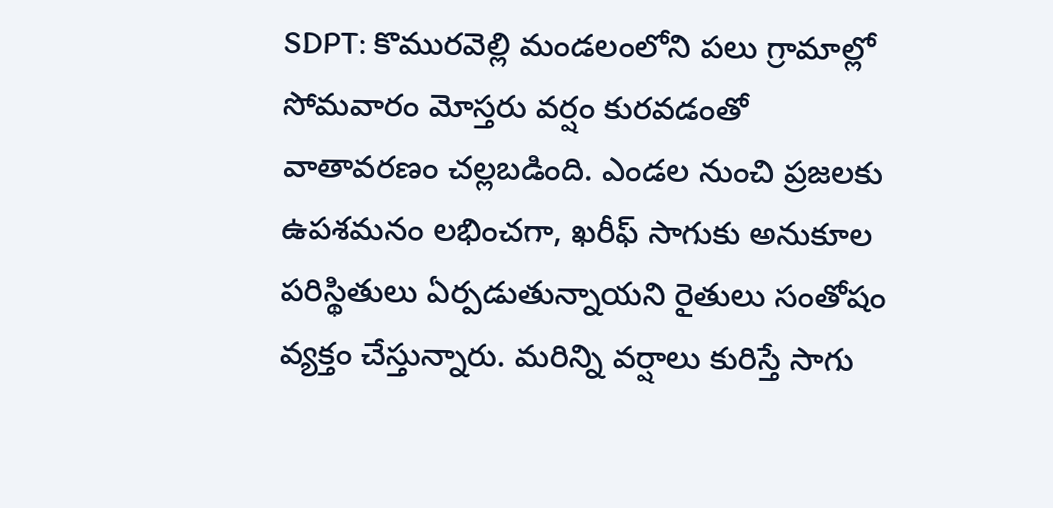SDPT: కొమురవెల్లి మండలంలోని పలు గ్రామాల్లో సోమవారం మోస్తరు వర్షం కురవడంతో వాతావరణం చల్లబడింది. ఎండల నుంచి ప్రజలకు ఉపశమనం లభించగా, ఖరీఫ్ సాగుకు అనుకూల పరిస్థితులు ఏర్పడుతున్నాయని రైతులు సంతోషం వ్యక్తం చేస్తున్నారు. మరిన్ని వర్షాలు కురిస్తే సాగు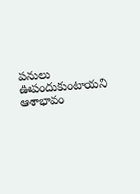పనులు ఊపందుకుంటాయని ఆశాభావం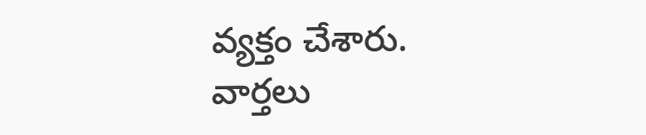వ్యక్తం చేశారు.
వార్తలు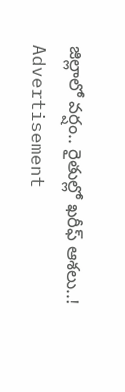జిల్లాలో వర్షం.. రైతుల్లో ఖరీఫ్ ఆశలు..!
Advertisement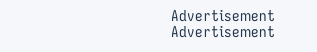Advertisement
Advertisement